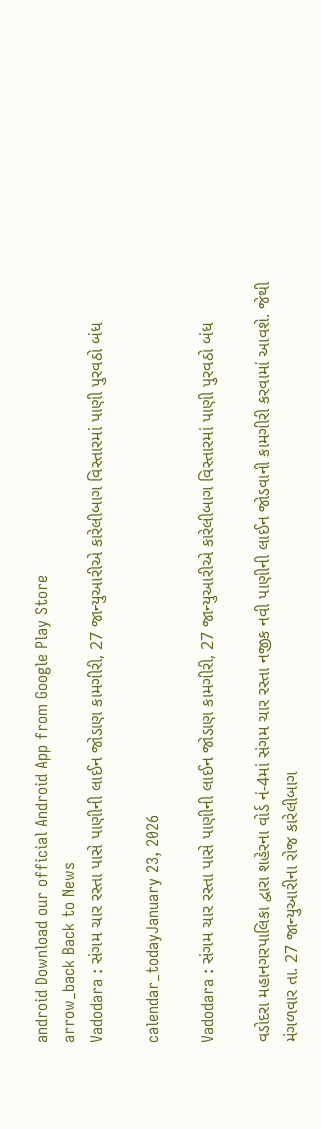android Download our official Android App from Google Play Store
arrow_back Back to News
Vadodara : સંગમ ચાર રસ્તા પાસે પાણીની લાઈન જોડાણ કામગીરી, 27 જાન્યુઆરીએ કારેલીબાગ વિસ્તારમાં પાણી પુરવઠો બંધ

calendar_todayJanuary 23, 2026

Vadodara : સંગમ ચાર રસ્તા પાસે પાણીની લાઈન જોડાણ કામગીરી, 27 જાન્યુઆરીએ કારેલીબાગ વિસ્તારમાં પાણી પુરવઠો બંધ

વડોદરા મહાનગરપાલિકા દ્વારા શહેરના વોર્ડ નં-4માં સંગમ ચાર રસ્તા નજીક નવી પાણીની લાઈન જોડવાની કામગીરી કરવામાં આવશે. જેથી મંગળવાર તા. 27 જાન્યુઆરીના રોજ કારેલીબાગ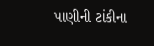પાણીની ટાંકીના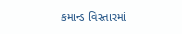કમાન્ડ વિસ્તારમાં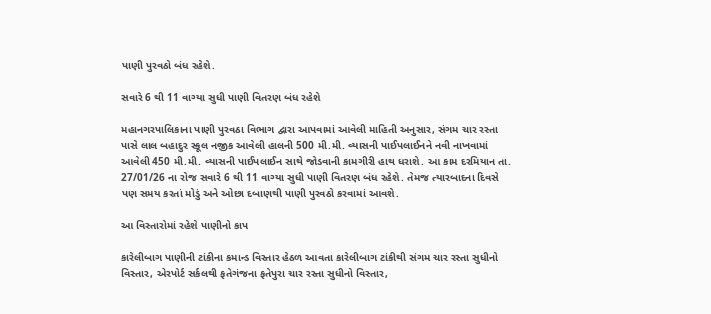પાણી પુરવઠો બંધ રહેશે.

સવારે 6 થી 11 વાગ્યા સુધી પાણી વિતરણ બંધ રહેશે

મહાનગરપાલિકાના પાણી પુરવઠા વિભાગ દ્વારા આપવામાં આવેલી માહિતી અનુસાર, સંગમ ચાર રસ્તા પાસે લાલ બહાદુર સ્કૂલ નજીક આવેલી હાલની 500 મી.મી. વ્યાસની પાઈપલાઈનને નવી નાખવામાં આવેલી 450 મી.મી. વ્યાસની પાઈપલાઈન સાથે જોડવાની કામગીરી હાથ ધરાશે. આ કામ દરમિયાન તા. 27/01/26 ના રોજ સવારે 6 થી 11 વાગ્યા સુધી પાણી વિતરણ બંધ રહેશે. તેમજ ત્યારબાદના દિવસે પણ સમય કરતાં મોડું અને ઓછા દબાણથી પાણી પુરવઠો કરવામાં આવશે.

આ વિસ્તારોમાં રહેશે પાણીનો કાપ

કારેલીબાગ પાણીની ટાંકીના કમાન્ડ વિસ્તાર હેઠળ આવતા કારેલીબાગ ટાંકીથી સંગમ ચાર રસ્તા સુધીનો વિસ્તાર, એરપોર્ટ સર્કલથી ફતેગંજના ફતેપુરા ચાર રસ્તા સુધીનો વિસ્તાર,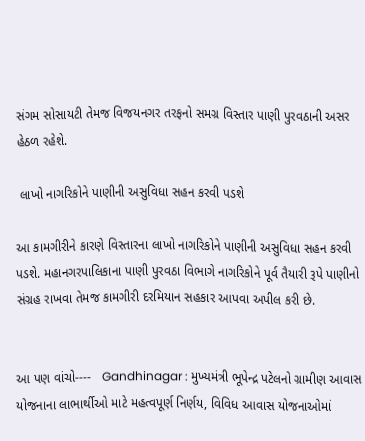સંગમ સોસાયટી તેમજ વિજયનગર તરફનો સમગ્ર વિસ્તાર પાણી પુરવઠાની અસર હેઠળ રહેશે.

 લાખો નાગરિકોને પાણીની અસુવિધા સહન કરવી પડશે

આ કામગીરીને કારણે વિસ્તારના લાખો નાગરિકોને પાણીની અસુવિધા સહન કરવી પડશે. મહાનગરપાલિકાના પાણી પુરવઠા વિભાગે નાગરિકોને પૂર્વ તૈયારી રૂપે પાણીનો સંગ્રહ રાખવા તેમજ કામગીરી દરમિયાન સહકાર આપવા અપીલ કરી છે.


આ પણ વાંચો----   Gandhinagar : મુખ્યમંત્રી ભૂપેન્દ્ર પટેલનો ગ્રામીણ આવાસ યોજનાના લાભાર્થીઓ માટે મહત્વપૂર્ણ નિર્ણય, વિવિધ આવાસ યોજનાઓમાં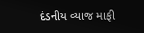દંડનીય વ્યાજ માફી